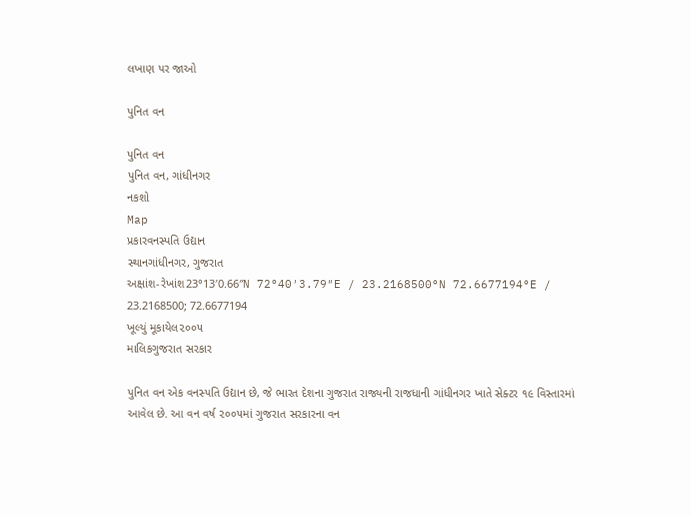લખાણ પર જાઓ

પુનિત વન

પુનિત વન
પુનિત વન, ગાંધીનગર
નકશો
Map
પ્રકારવનસ્પતિ ઉદ્યાન
સ્થાનગાંધીનગર, ગુજરાત
અક્ષાંશ-રેખાંશ23°13′0.66″N 72°40′3.79″E / 23.2168500°N 72.6677194°E / 23.2168500; 72.6677194
ખૂલ્યું મૂકાયેલ૨૦૦૫
માલિકગુજરાત સરકાર

પુનિત વન એક વનસ્પતિ ઉદ્યાન છે, જે ભારત દેશના ગુજરાત રાજ્યની રાજધાની ગાંધીનગર ખાતે સેક્ટર ૧૯ વિસ્તારમાં આવેલ છે. આ વન વર્ષ ૨૦૦૫માં ગુજરાત સરકારના વન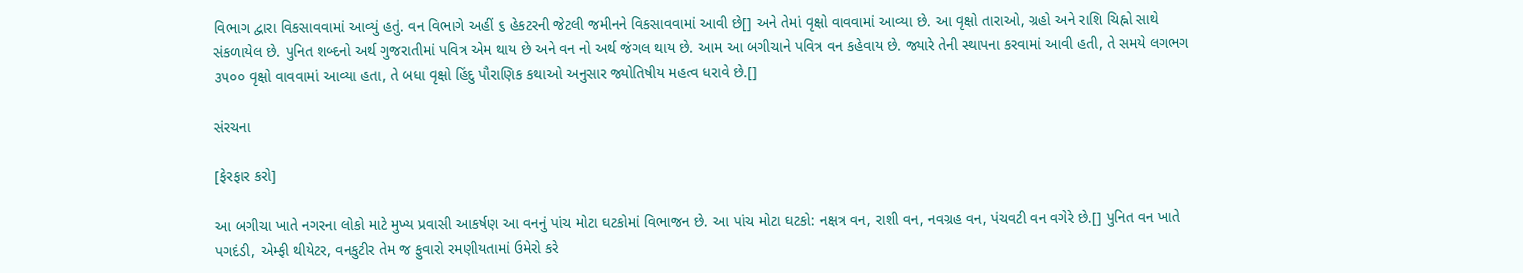વિભાગ દ્વારા વિકસાવવામાં આવ્યું હતું. વન વિભાગે અહીં ૬ હેકટરની જેટલી જમીનને વિકસાવવામાં આવી છે[] અને તેમાં વૃક્ષો વાવવામાં આવ્યા છે. આ વૃક્ષો તારાઓ, ગ્રહો અને રાશિ ચિહ્નો સાથે સંકળાયેલ છે. પુનિત શબ્દનો અર્થ ગુજરાતીમાં પવિત્ર એમ થાય છે અને વન નો અર્થ જંગલ થાય છે. આમ આ બગીચાને પવિત્ર વન કહેવાય છે. જ્યારે તેની સ્થાપના કરવામાં આવી હતી, તે સમયે લગભગ ૩૫૦૦ વૃક્ષો વાવવામાં આવ્યા હતા, તે બધા વૃક્ષો હિંદુ પૌરાણિક કથાઓ અનુસાર જ્યોતિષીય મહત્વ ધરાવે છે.[]

સંરચના

[ફેરફાર કરો]

આ બગીચા ખાતે નગરના લોકો માટે મુખ્ય પ્રવાસી આકર્ષણ આ વનનું પાંચ મોટા ઘટકોમાં વિભાજન છે. આ પાંચ મોટા ઘટકો: નક્ષત્ર વન, રાશી વન, નવગ્રહ વન, પંચવટી વન વગેરે છે.[] પુનિત વન ખાતે પગદંડી, એમ્‍ફી થીયેટર, વનકુટીર તેમ જ ફુવારો રમણીયતામાં ઉમેરો કરે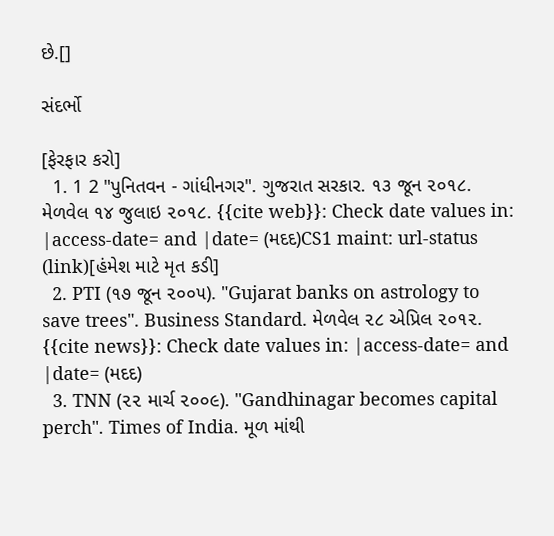છે.[]

સંદર્ભો

[ફેરફાર કરો]
  1. 1 2 "પુનિતવન - ગાંધીનગર". ગુજરાત સરકાર. ૧૩ જૂન ૨૦૧૮. મેળવેલ ૧૪ જુલાઇ ૨૦૧૮. {{cite web}}: Check date values in: |access-date= and |date= (મદદ)CS1 maint: url-status (link)[હંમેશ માટે મૃત કડી]
  2. PTI (૧૭ જૂન ૨૦૦૫). "Gujarat banks on astrology to save trees". Business Standard. મેળવેલ ૨૮ એપ્રિલ ૨૦૧૨. {{cite news}}: Check date values in: |access-date= and |date= (મદદ)
  3. TNN (૨૨ માર્ચ ૨૦૦૯). "Gandhinagar becomes capital perch". Times of India. મૂળ માંથી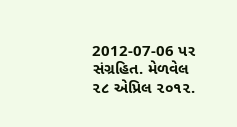2012-07-06 પર સંગ્રહિત. મેળવેલ ૨૮ એપ્રિલ ૨૦૧૨.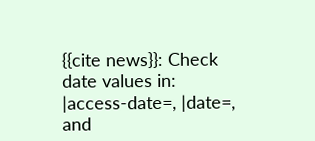{{cite news}}: Check date values in: |access-date=, |date=, and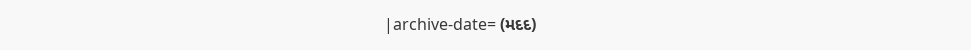|archive-date= (મદદ)